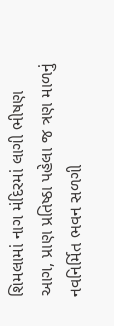શિમલામાં નાગ મંદિરમાં લાગી ભીષણ આગ, પ્રાણ પ્રતિષ્ઠા પહેલા જ ત્રણ માળનું નવનિર્મિત ભવન સળગી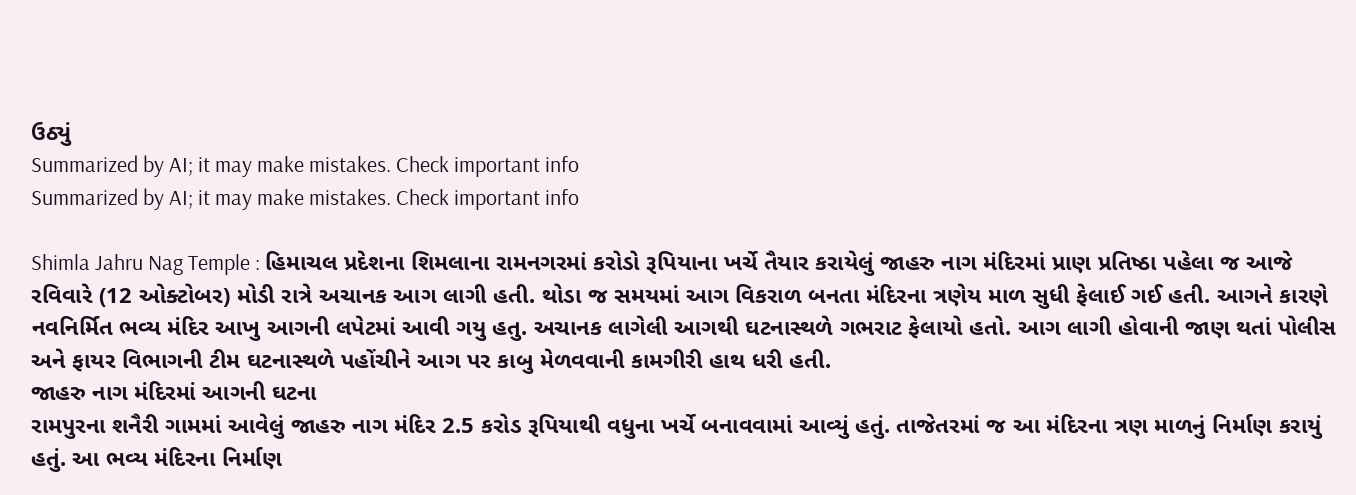ઉઠ્યું
Summarized by AI; it may make mistakes. Check important info
Summarized by AI; it may make mistakes. Check important info

Shimla Jahru Nag Temple : હિમાચલ પ્રદેશના શિમલાના રામનગરમાં કરોડો રૂપિયાના ખર્ચે તૈયાર કરાયેલું જાહરુ નાગ મંદિરમાં પ્રાણ પ્રતિષ્ઠા પહેલા જ આજે રવિવારે (12 ઓક્ટોબર) મોડી રાત્રે અચાનક આગ લાગી હતી. થોડા જ સમયમાં આગ વિકરાળ બનતા મંદિરના ત્રણેય માળ સુધી ફેલાઈ ગઈ હતી. આગને કારણે નવનિર્મિત ભવ્ય મંદિર આખુ આગની લપેટમાં આવી ગયુ હતુ. અચાનક લાગેલી આગથી ઘટનાસ્થળે ગભરાટ ફેલાયો હતો. આગ લાગી હોવાની જાણ થતાં પોલીસ અને ફાયર વિભાગની ટીમ ઘટનાસ્થળે પહોંચીને આગ પર કાબુ મેળવવાની કામગીરી હાથ ધરી હતી.
જાહરુ નાગ મંદિરમાં આગની ઘટના
રામપુરના શનૈરી ગામમાં આવેલું જાહરુ નાગ મંદિર 2.5 કરોડ રૂપિયાથી વધુના ખર્ચે બનાવવામાં આવ્યું હતું. તાજેતરમાં જ આ મંદિરના ત્રણ માળનું નિર્માણ કરાયું હતું. આ ભવ્ય મંદિરના નિર્માણ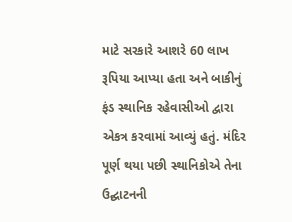માટે સરકારે આશરે 60 લાખ રૂપિયા આપ્યા હતા અને બાકીનું ફંડ સ્થાનિક રહેવાસીઓ દ્વારા એકત્ર કરવામાં આવ્યું હતું. મંદિર પૂર્ણ થયા પછી સ્થાનિકોએ તેના ઉદ્ઘાટનની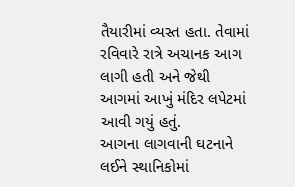તૈયારીમાં વ્યસ્ત હતા. તેવામાં રવિવારે રાત્રે અચાનક આગ લાગી હતી અને જેથી આગમાં આખું મંદિર લપેટમાં આવી ગયું હતું.
આગના લાગવાની ઘટનાને લઈને સ્થાનિકોમાં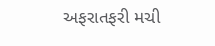અફરાતફરી મચી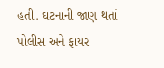હતી. ઘટનાની જાણ થતાં પોલીસ અને ફાયર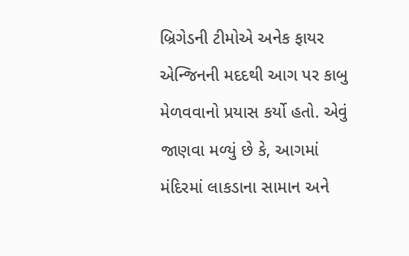બ્રિગેડની ટીમોએ અનેક ફાયર એન્જિનની મદદથી આગ પર કાબુ મેળવવાનો પ્રયાસ કર્યો હતો. એવું જાણવા મળ્યું છે કે, આગમાં મંદિરમાં લાકડાના સામાન અને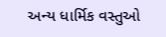અન્ય ધાર્મિક વસ્તુઓ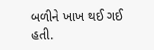બળીને ખાખ થઈ ગઈ હતી.